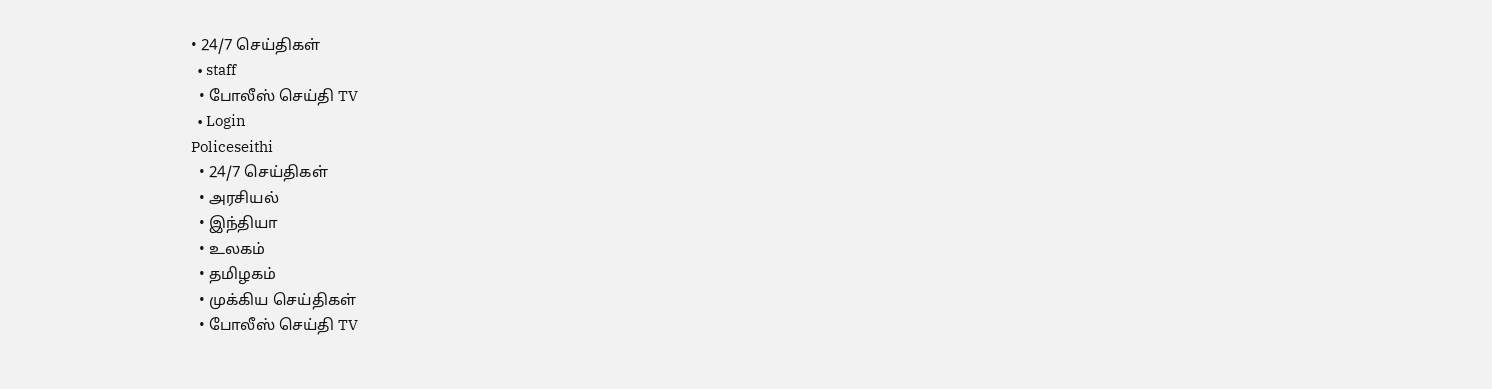• 24/7 செய்திகள்
  • staff
  • போலீஸ் செய்தி TV
  • Login
Policeseithi
  • 24/7 செய்திகள்
  • அரசியல்
  • இந்தியா
  • உலகம்
  • தமிழகம்
  • முக்கிய செய்திகள்
  • போலீஸ் செய்தி TV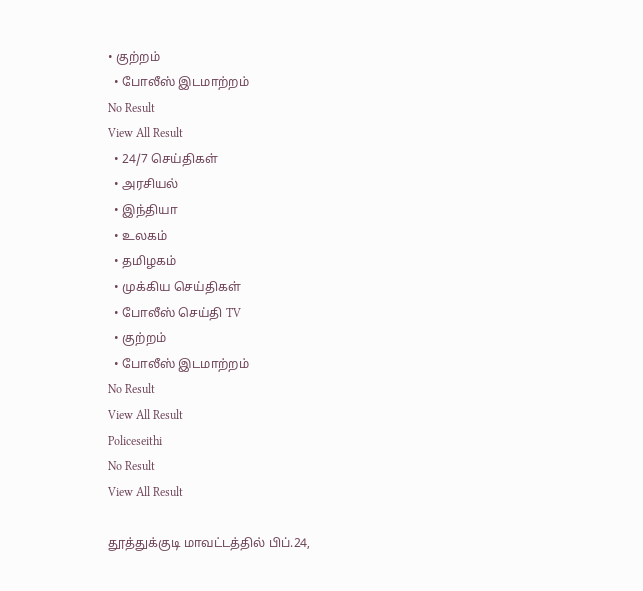• குற்றம்
  • போலீஸ் இடமாற்றம்
No Result
View All Result
  • 24/7 செய்திகள்
  • அரசியல்
  • இந்தியா
  • உலகம்
  • தமிழகம்
  • முக்கிய செய்திகள்
  • போலீஸ் செய்தி TV
  • குற்றம்
  • போலீஸ் இடமாற்றம்
No Result
View All Result
Policeseithi
No Result
View All Result

தூத்துக்குடி மாவட்டத்தில் பிப்.24,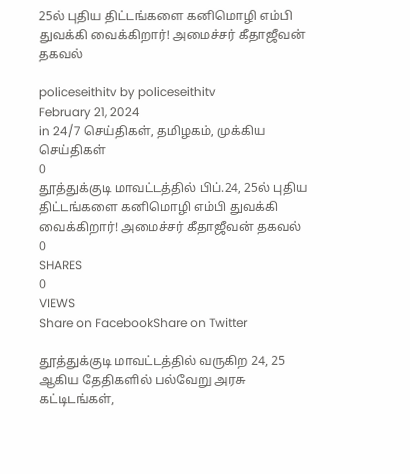25ல் புதிய திட்டங்களை கனிமொழி எம்பி துவக்கி வைக்கிறார்! அமைச்சர் கீதாஜீவன் தகவல்

policeseithitv by policeseithitv
February 21, 2024
in 24/7 செய்திகள், தமிழகம், முக்கிய செய்திகள்
0
தூத்துக்குடி மாவட்டத்தில் பிப்.24, 25ல் புதிய திட்டங்களை கனிமொழி எம்பி துவக்கி வைக்கிறார்! அமைச்சர் கீதாஜீவன் தகவல்
0
SHARES
0
VIEWS
Share on FacebookShare on Twitter

தூத்துக்குடி மாவட்டத்தில் வருகிற 24, 25 ஆகிய தேதிகளில் பல்வேறு அரசு கட்டிடங்கள்,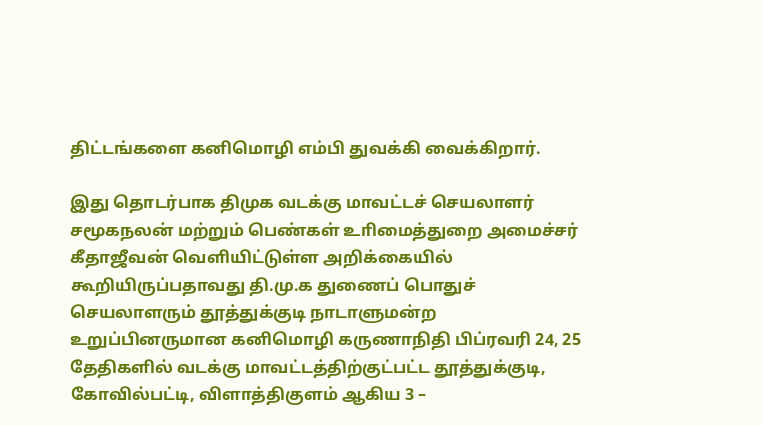திட்டங்களை கனிமொழி எம்பி துவக்கி வைக்கிறார்.

இது தொடர்பாக திமுக வடக்கு மாவட்டச் செயலாளர் சமூகநலன் மற்றும் பெண்கள் உாிமைத்துறை அமைச்சர் கீதாஜீவன் வெளியிட்டுள்ள அறிக்கையில் கூறியிருப்பதாவது தி.மு.க துணைப் பொதுச் செயலாளரும் தூத்துக்குடி நாடாளுமன்ற உறுப்பினருமான கனிமொழி கருணாநிதி பிப்ரவரி 24, 25 தேதிகளில் வடக்கு மாவட்டத்திற்குட்பட்ட தூத்துக்குடி, கோவில்பட்டி, விளாத்திகுளம் ஆகிய 3 –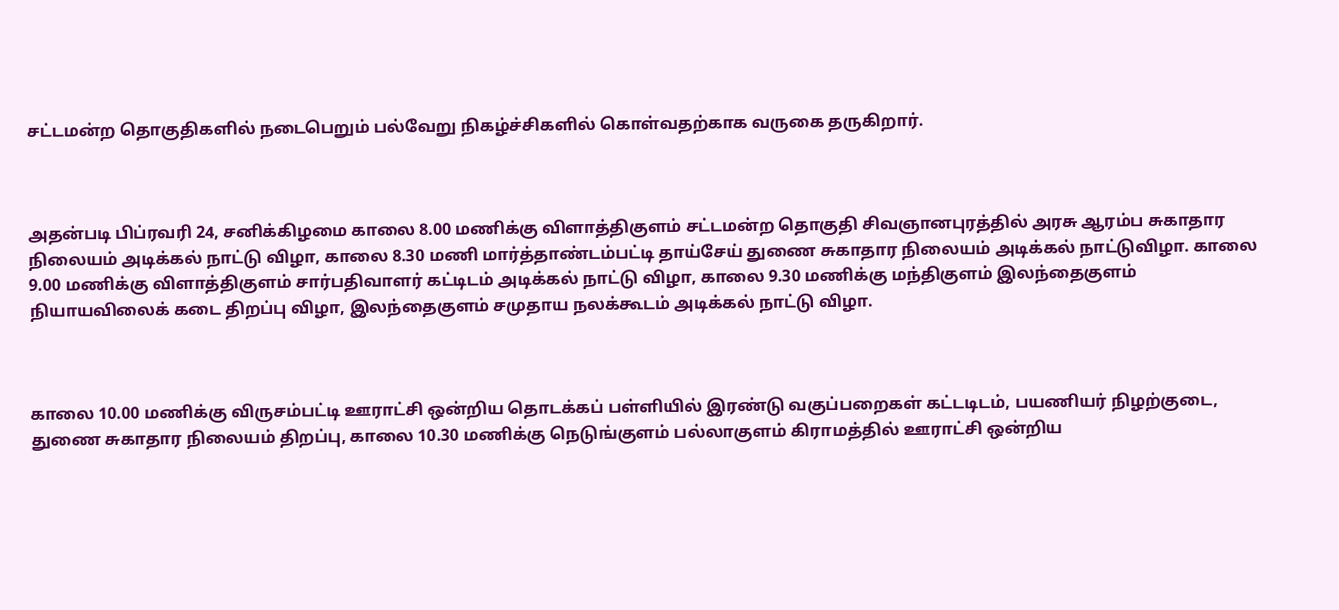சட்டமன்ற தொகுதிகளில் நடைபெறும் பல்வேறு நிகழ்ச்சிகளில் கொள்வதற்காக வருகை தருகிறார்.



அதன்படி பிப்ரவரி 24, சனிக்கிழமை காலை 8.00 மணிக்கு விளாத்திகுளம் சட்டமன்ற தொகுதி சிவஞானபுரத்தில் அரசு ஆரம்ப சுகாதார நிலையம் அடிக்கல் நாட்டு விழா, காலை 8.30 மணி மார்த்தாண்டம்பட்டி தாய்சேய் துணை சுகாதார நிலையம் அடிக்கல் நாட்டுவிழா. காலை 9.00 மணிக்கு விளாத்திகுளம் சார்பதிவாளர் கட்டிடம் அடிக்கல் நாட்டு விழா, காலை 9.30 மணிக்கு மந்திகுளம் இலந்தைகுளம் நியாயவிலைக் கடை திறப்பு விழா, இலந்தைகுளம் சமுதாய நலக்கூடம் அடிக்கல் நாட்டு விழா.



காலை 10.00 மணிக்கு விருசம்பட்டி ஊராட்சி ஒன்றிய தொடக்கப் பள்ளியில் இரண்டு வகுப்பறைகள் கட்டடிடம், பயணியர் நிழற்குடை, துணை சுகாதார நிலையம் திறப்பு, காலை 10.30 மணிக்கு நெடுங்குளம் பல்லாகுளம் கிராமத்தில் ஊராட்சி ஒன்றிய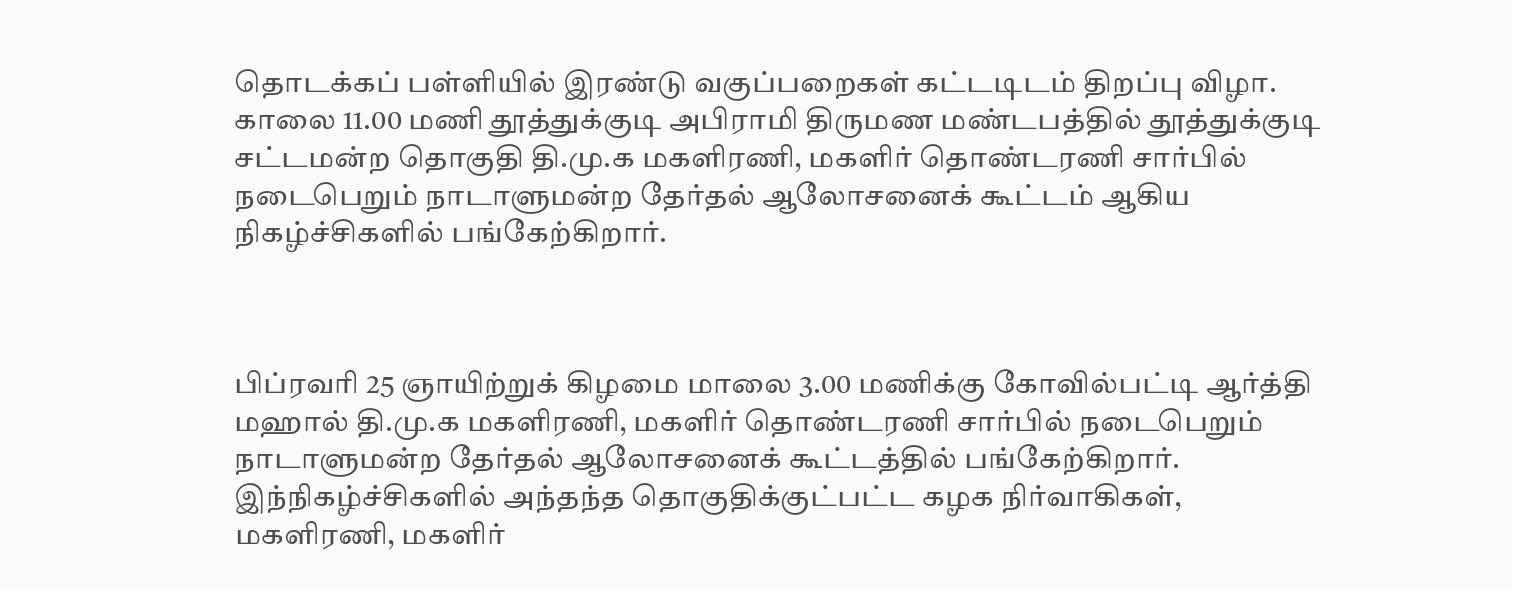தொடக்கப் பள்ளியில் இரண்டு வகுப்பறைகள் கட்டடிடம் திறப்பு விழா. காலை 11.00 மணி தூத்துக்குடி அபிராமி திருமண மண்டபத்தில் தூத்துக்குடி சட்டமன்ற தொகுதி தி.மு.க மகளிரணி, மகளிர் தொண்டரணி சார்பில் நடைபெறும் நாடாளுமன்ற தேர்தல் ஆலோசனைக் கூட்டம் ஆகிய நிகழ்ச்சிகளில் பங்கேற்கிறார்.



பிப்ரவரி 25 ஞாயிற்றுக் கிழமை மாலை 3.00 மணிக்கு கோவில்பட்டி ஆர்த்தி மஹால் தி.மு.க மகளிரணி, மகளிர் தொண்டரணி சார்பில் நடைபெறும் நாடாளுமன்ற தேர்தல் ஆலோசனைக் கூட்டத்தில் பங்கேற்கிறார். இந்நிகழ்ச்சிகளில் அந்தந்த தொகுதிக்குட்பட்ட கழக நிர்வாகிகள், மகளிரணி, மகளிர்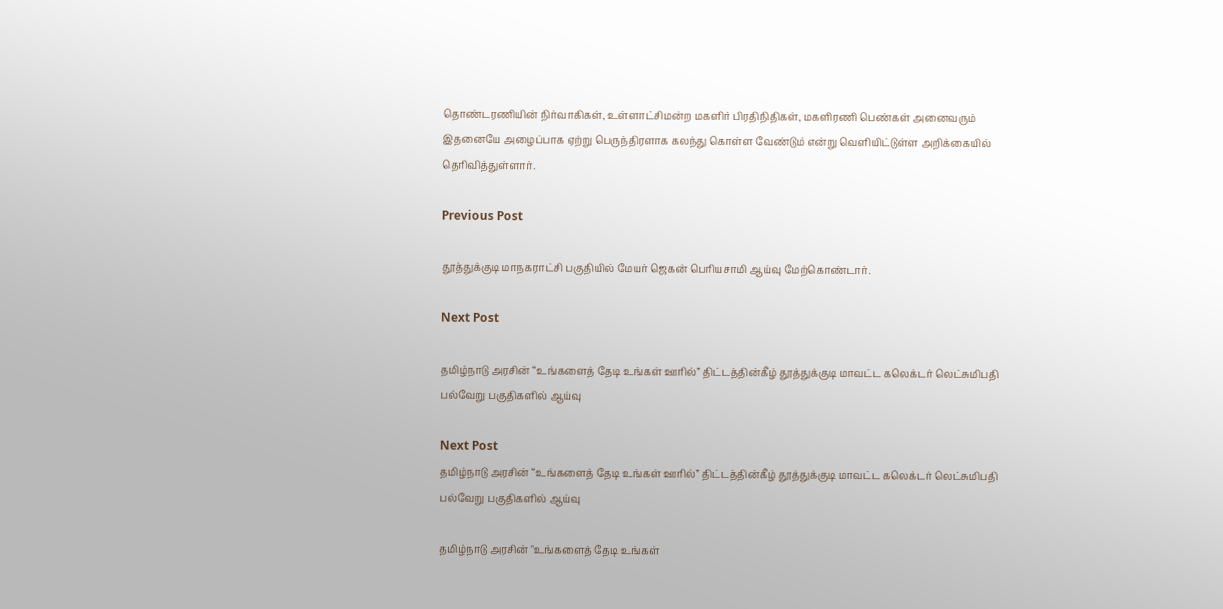தொண்டரணியின் நிர்வாகிகள், உள்ளாட்சிமன்ற மகளிர் பிரதிநிதிகள், மகளிரணி பெண்கள் அனைவரும் இதனையே அழைப்பாக ஏற்று பெருந்திரளாக கலந்து கொள்ள வேண்டும் என்று வௌியிட்டுள்ள அறிக்கையில் தெரிவித்துள்ளார்.

Previous Post

தூத்துக்குடி மாநகராட்சி பகுதியில் மேயர் ஜெகன் பொியசாமி ஆய்வு மேற்கொண்டார்.

Next Post

தமிழ்நாடு அரசின் “உங்களைத் தேடி உங்கள் ஊரில்” திட்டத்தின்கீழ் தூத்துக்குடி மாவட்ட கலெக்டர் லெட்சுமிபதி பல்வேறு பகுதிகளில் ஆய்வு

Next Post
தமிழ்நாடு அரசின் “உங்களைத் தேடி உங்கள் ஊரில்” திட்டத்தின்கீழ் தூத்துக்குடி மாவட்ட கலெக்டர் லெட்சுமிபதி பல்வேறு பகுதிகளில் ஆய்வு

தமிழ்நாடு அரசின் "உங்களைத் தேடி உங்கள்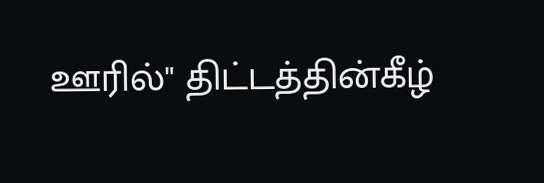ஊரில்" திட்டத்தின்கீழ்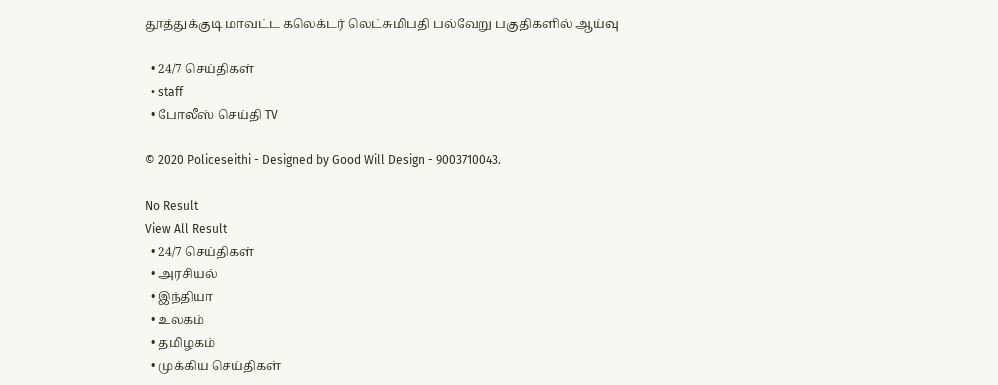தூத்துக்குடி மாவட்ட கலெக்டர் லெட்சுமிபதி பல்வேறு பகுதிகளில் ஆய்வு

  • 24/7 செய்திகள்
  • staff
  • போலீஸ் செய்தி TV

© 2020 Policeseithi - Designed by Good Will Design - 9003710043.

No Result
View All Result
  • 24/7 செய்திகள்
  • அரசியல்
  • இந்தியா
  • உலகம்
  • தமிழகம்
  • முக்கிய செய்திகள்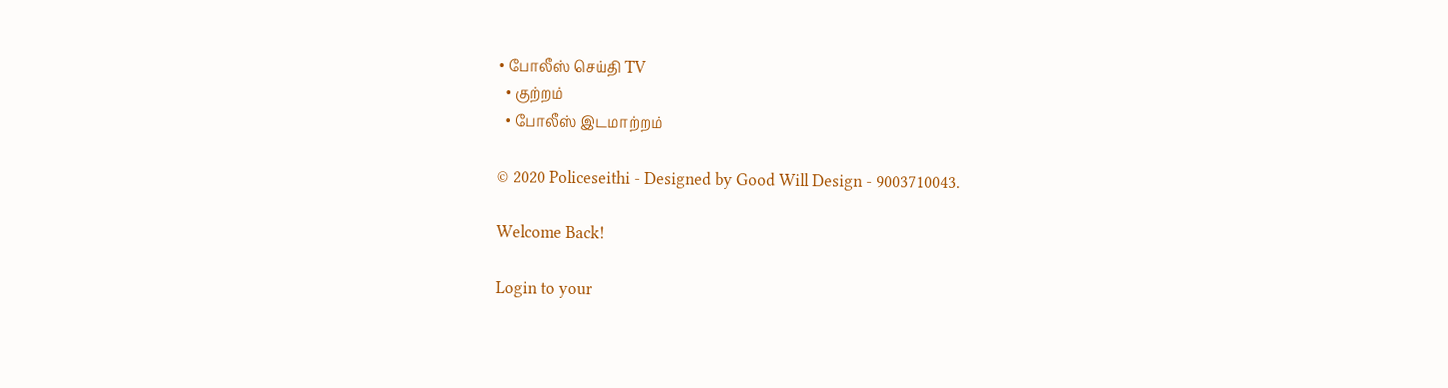• போலீஸ் செய்தி TV
  • குற்றம்
  • போலீஸ் இடமாற்றம்

© 2020 Policeseithi - Designed by Good Will Design - 9003710043.

Welcome Back!

Login to your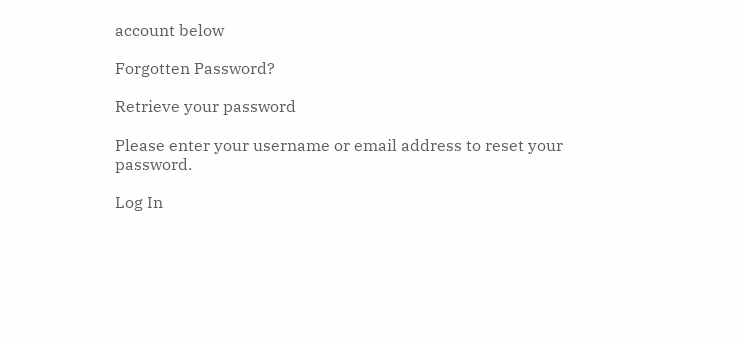account below

Forgotten Password?

Retrieve your password

Please enter your username or email address to reset your password.

Log In